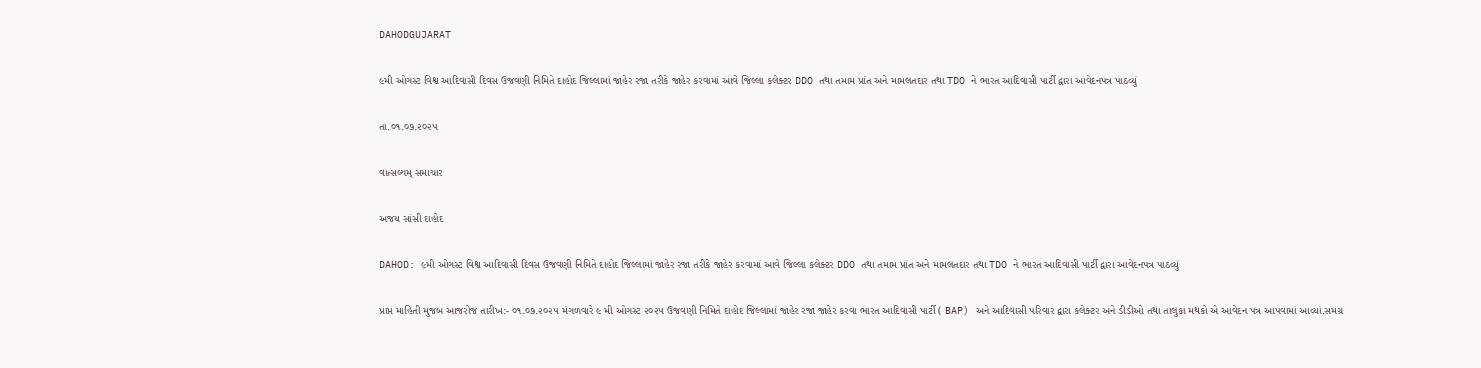DAHODGUJARAT

૯મી ઓગસ્ટ વિશ્વ આદિવાસી દિવસ ઉજવણી નિમિતે દાહોદ જિલ્લામાં જાહેર રજા તરીકે જાહેર કરવામાં આવે જિલ્લા કલેક્ટર DDO તથા તમામ પ્રાંત અને મામલતદાર તથા TDO ને ભારત આદિવાસી પાર્ટી દ્વારા આવેદનપત્ર પાઠવ્યું

તા.૦૧.૦૭.૨૦૨૫

વાત્સલ્યમ્ સમાચાર

અજય સાંસી દાહોદ

DAHOD: ૯મી ઓગસ્ટ વિશ્વ આદિવાસી દિવસ ઉજવણી નિમિતે દાહોદ જિલ્લામાં જાહેર રજા તરીકે જાહેર કરવામાં આવે જિલ્લા કલેક્ટર DDO તથા તમામ પ્રાંત અને મામલતદાર તથા TDO ને ભારત આદિવાસી પાર્ટી દ્વારા આવેદનપત્ર પાઠવ્યું

પ્રાપ્ત માહિતી મુજબ આજરોજ તારીખ:- ૦૧.૦૭.૨૦૨૫ મંગળવારે ૯ મી ઓગસ્ટ ૨૦૨૫ ઉજવણી નિમિતે દાહોદ જિલ્લામાં જાહેર રજા જાહેર કરવા ભારત આદિવાસી પાર્ટી ( BAP) અને આદિવાસી પરિવાર દ્વારા કલેક્ટર અને ડીડીઓ તથા તાલુકા મથકો એ આવેદન પત્ર આપવામાં આવ્યાં.સમગ્ર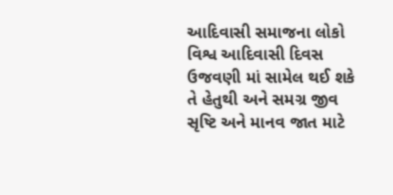આદિવાસી સમાજના લોકો વિશ્વ આદિવાસી દિવસ ઉજવણી માં સામેલ થઈ શકે તે હેતુથી અને સમગ્ર જીવ સૃષ્ટિ અને માનવ જાત માટે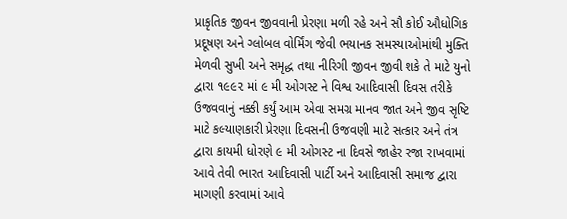પ્રાકૃતિક જીવન જીવવાની પ્રેરણા મળી રહે અને સૌ કોઈ ઔધોગિક પ્રદૂષણ અને ગ્લોબલ વોર્મિંગ જેવી ભયાનક સમસ્યાઓમાંથી મુક્તિ મેળવી સુખી અને સમૃદ્ધ તથા નીરિગી જીવન જીવી શકે તે માટે યુનો દ્વારા ૧૯૯૨ માં ૯ મી ઓગસ્ટ ને વિશ્વ આદિવાસી દિવસ તરીકે ઉજવવાનું નક્કી કર્યું આમ એવા સમગ્ર માનવ જાત અને જીવ સૃષ્ટિ માટે કલ્યાણકારી પ્રેરણા દિવસની ઉજવણી માટે સત્કાર અને તંત્ર દ્વારા કાયમી ધોરણે ૯ મી ઓગસ્ટ ના દિવસે જાહેર રજા રાખવામાં આવે તેવી ભારત આદિવાસી પાર્ટી અને આદિવાસી સમાજ દ્વારા માગણી કરવામાં આવે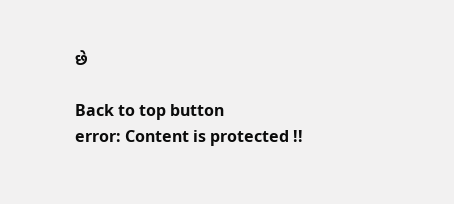છે

Back to top button
error: Content is protected !!